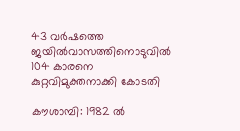43 വർഷത്തെ ജയിൽവാസത്തിനൊടുവിൽ 104 കാരനെ കുറ്റവിമുക്തനാക്കി കോടതി

കൗശാമ്പി: 1982 ൽ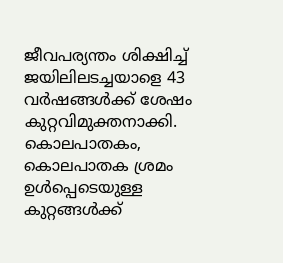ജീവപര്യന്തം ശിക്ഷിച്ച് ജയിലിലടച്ചയാളെ 43 വ‌ർഷങ്ങൾക്ക് ശേഷം കുറ്റവിമുക്തനാക്കി. കൊലപാതകം, കൊലപാതക ശ്രമം ഉൾപ്പെടെയുള്ള കുറ്റങ്ങൾക്ക്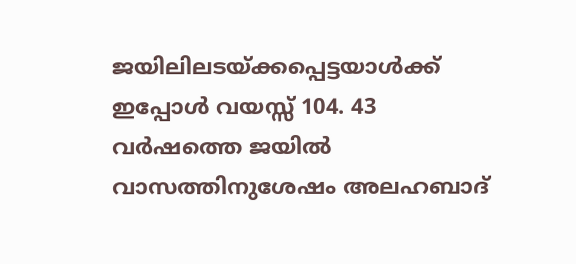ജയിലിലടയ്ക്കപ്പെട്ടയാൾക്ക് ഇപ്പോൾ വയസ്സ് 104. 43 വർഷത്തെ ജയിൽ വാസത്തിനുശേഷം അലഹബാദ്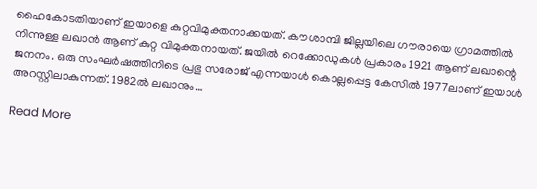ഹൈകോടതിയാണ് ഇയാളെ കുറ്റവിമുക്തനാക്കയത്. കൗശാമ്പി ജില്ലയിലെ ഗൗരായെ ഗ്രാമത്തിൽ നിന്നുള്ള ലഖാൻ ആണ് കുറ്റ വിമുക്തനായത്. ജയിൽ റെക്കോഡുകൾ പ്രകാരം 1921 ആണ് ലഖാന്റെ ജനനം. ഒരു സംഘർഷത്തിനിടെ പ്രഭു സരോജ് എന്നയാൾ കൊല്ലപ്പെട്ട കേസിൽ 1977ലാണ് ഇയാൾ അറസ്റ്റിലാകുന്നത്. 1982ൽ ലഖാനും…

Read More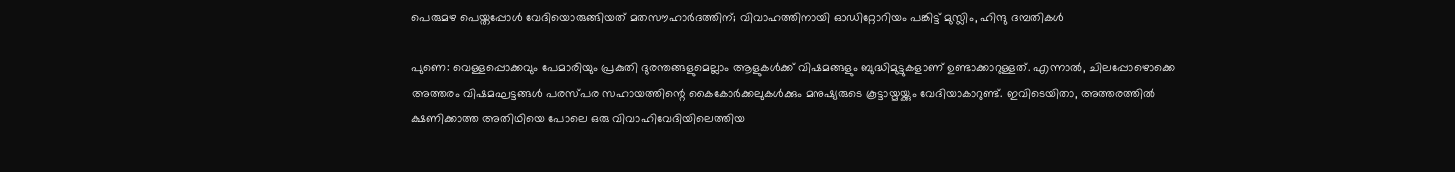പെരുമഴ പെയ്തപ്പോൾ വേദിയൊരുങ്ങിയത് മതസൗഹാർദത്തിന്; വിവാഹത്തിനായി ഓഡിറ്റോറിയം പങ്കിട്ട് മുസ്ലിം, ഹിന്ദു ദമ്പതികൾ

പുണെ: വെള്ളപ്പൊക്കവും പേമാരിയും പ്രകുതി ദുരന്തങ്ങളുമെല്ലാം ആളുകൾക്ക് വിഷമങ്ങളും ബുദ്ധിമുട്ടുകളാണ് ഉണ്ടാക്കാറുള്ളത്. എന്നാൽ, ചിലപ്പോഴൊക്കെ അത്തരം വിഷമഘട്ടങ്ങള്‍ പരസ്പര സഹായത്തിന്റെ കൈകോര്‍ക്കലുകള്‍ക്കും മനുഷ്യരുടെ കൂട്ടായ്മയ്ക്കും വേദിയാകാറുണ്ട്. ഇവിടെയിതാ, അത്തരത്തില്‍ ക്ഷണിക്കാത്ത അതിഥിയെ പോലെ ഒരു വിവാഹിവേദിയിലെത്തിയ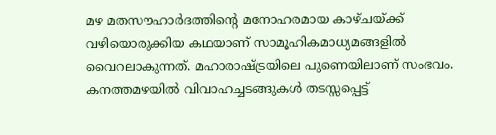മഴ മതസൗഹാര്‍ദത്തിന്റെ മനോഹരമായ കാഴ്ചയ്ക്ക് വഴിയൊരുക്കിയ കഥയാണ് സാമൂഹികമാധ്യമങ്ങളിൽ വൈറലാകുന്നത്. മഹാരാഷ്ട്രയിലെ പുണെയിലാണ് സംഭവം. കനത്തമഴയില്‍ വിവാഹച്ചടങ്ങുകള്‍ തടസ്സപ്പെട്ട്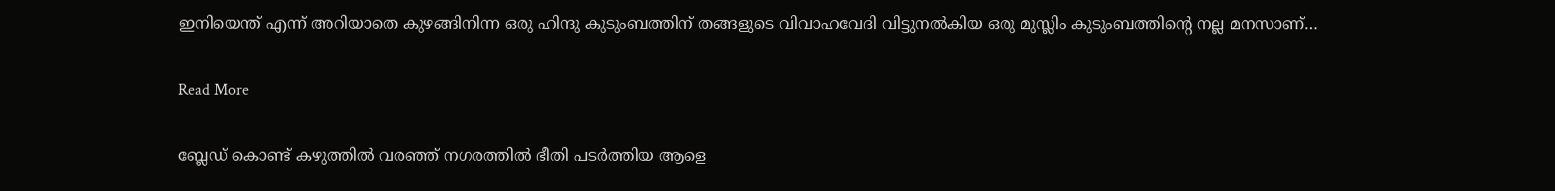ഇനിയെന്ത് എന്ന് അറിയാതെ കുഴങ്ങിനിന്ന ഒരു ഹിന്ദു കുടുംബത്തിന് തങ്ങളുടെ വിവാഹവേദി വിട്ടുനല്‍കിയ ഒരു മുസ്ലിം കുടുംബത്തിന്റെ നല്ല മനസാണ്…

Read More

ബ്ലേഡ് കൊണ്ട് കഴുത്തിൽ വരഞ്ഞ് നഗരത്തില്‍ ഭീതി പടര്‍ത്തിയ ആളെ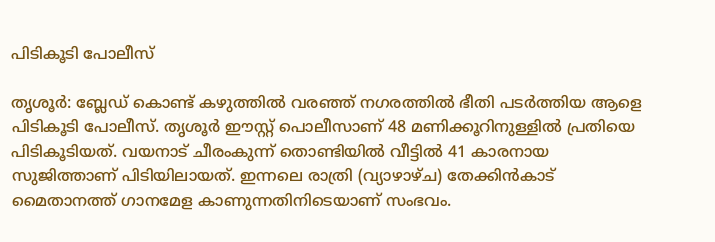പിടികൂടി പോലീസ്

തൃശൂര്‍: ബ്ലേഡ് കൊണ്ട് കഴുത്തിൽ വരഞ്ഞ് നഗരത്തില്‍ ഭീതി പടര്‍ത്തിയ ആളെ പിടികൂടി പോലീസ്. തൃശൂർ ഈസ്റ്റ് പൊലീസാണ് 48 മണിക്കൂറിനുള്ളില്‍ പ്രതിയെ പിടികൂടിയത്. വയനാട് ചീരംകുന്ന് തൊണ്ടിയില്‍ വീട്ടില്‍ 41 കാരനായ സുജിത്താണ് പിടിയിലായത്. ഇന്നലെ രാത്രി (വ്യാഴാഴ്ച) തേക്കിന്‍കാട് മൈതാനത്ത് ഗാനമേള കാണുന്നതിനിടെയാണ് സംഭവം.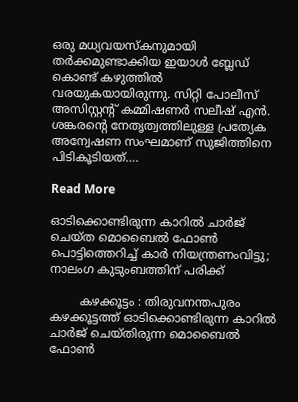ഒരു മധ്യവയസ്‌കനുമായി തര്‍ക്കമുണ്ടാക്കിയ ഇയാള്‍ ബ്ലേഡ് കൊണ്ട് കഴുത്തില്‍ വരയുകയായിരുന്നു. സിറ്റി പോലീസ് അസിസ്റ്റന്റ് കമ്മിഷണര്‍ സലീഷ് എന്‍. ശങ്കരന്റെ നേതൃത്വത്തിലുള്ള പ്രത്യേക അന്വേഷണ സംഘമാണ് സുജിത്തിനെ പിടികൂടിയത്….

Read More

ഓടിക്കൊണ്ടിരുന്ന കാറിൽ ചാർജ് ചെയ്ത മൊബൈൽ ഫോൺ പൊട്ടിത്തെറിച്ച് കാർ നിയന്ത്രണംവിട്ടു; നാലംഗ കുടുംബത്തിന് പരിക്ക്

        കഴക്കൂട്ടം : തിരുവനന്തപുരം കഴക്കൂട്ടത്ത് ഓടിക്കൊണ്ടിരുന്ന കാറിൽ ചാർജ് ചെയ്തിരുന്ന മൊബൈൽ ഫോൺ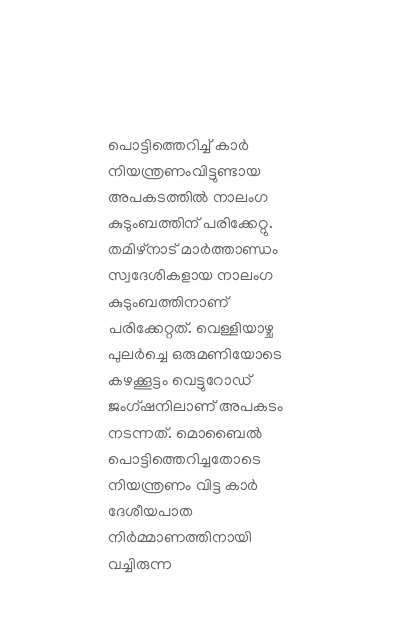പൊട്ടിത്തെറിച്ച് കാർ നിയന്ത്രണംവിട്ടുണ്ടായ അപകടത്തിൽ നാലംഗ കുടുംബത്തിന് പരിക്കേറ്റു. തമിഴ്നാട് മാർത്താണ്ഡം സ്വദേശികളായ നാലംഗ കുടുംബത്തിനാണ് പരിക്കേറ്റത്. വെള്ളിയാഴ്ച പുലർച്ചെ ഒരുമണിയോടെ കഴക്കൂട്ടം വെട്ടുറോഡ് ജംഗ്ഷനിലാണ് അപകടം നടന്നത്. മൊബൈൽ പൊട്ടിത്തെറിച്ചതോടെ നിയന്ത്രണം വിട്ട കാർ ദേശീയപാത നിർമ്മാണത്തിനായി വച്ചിരുന്ന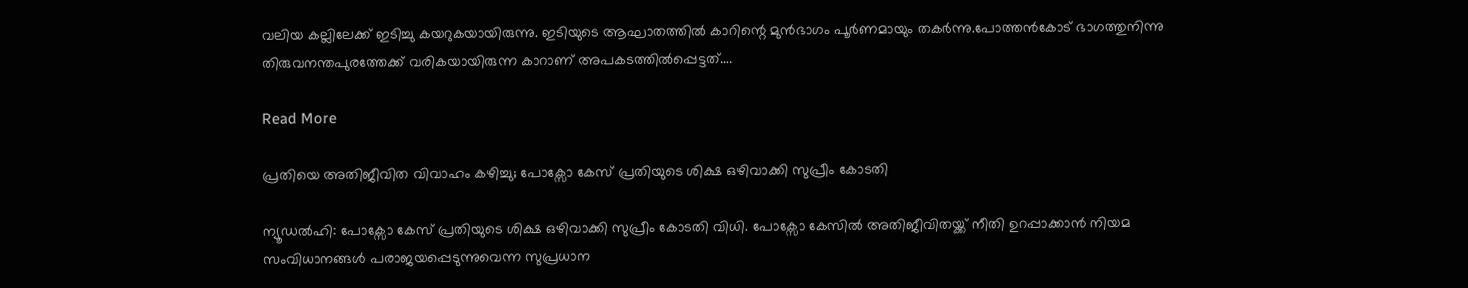വലിയ കല്ലിലേക്ക് ഇടിച്ചു കയറുകയായിരുന്നു. ഇടിയുടെ ആഘാതത്തിൽ കാറിന്റെ മുൻഭാഗം പൂർണമായും തകർന്നു.പോത്തൻകോട് ഭാഗത്തുനിന്നു തിരുവനന്തപുരത്തേക്ക് വരികയായിരുന്ന കാറാണ് അപകടത്തിൽപ്പെട്ടത്….

Read More

പ്രതിയെ അതിജീവിത വിവാഹം കഴിച്ചു; പോക്സോ കേസ് പ്രതിയുടെ ശിക്ഷ ഒഴിവാക്കി സുപ്രീം കോടതി

ന്യൂഡൽഹി: പോക്സോ കേസ് പ്രതിയുടെ ശിക്ഷ ഒഴിവാക്കി സുപ്രീം കോടതി വിധി. പോക്സോ കേസിൽ അതിജീവിതയ്ക്ക് നീതി ഉറപ്പാക്കാൻ നിയമ സംവിധാനങ്ങൾ പരാജയപ്പെടുന്നുവെന്ന സുപ്രധാന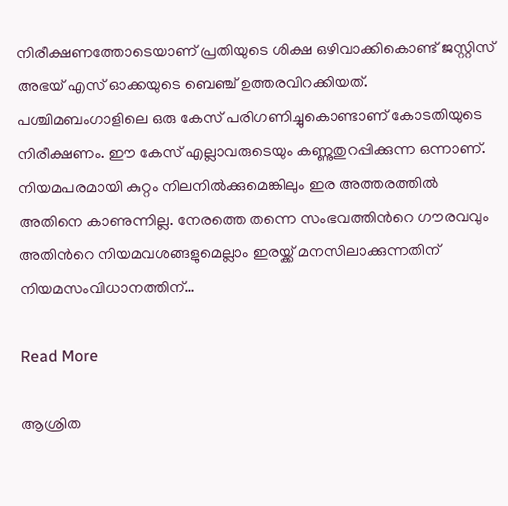നിരീക്ഷണത്തോടെയാണ് പ്രതിയുടെ ശിക്ഷ ഒഴിവാക്കികൊണ്ട് ജസ്റ്റിസ് അഭയ് എസ്‍ ഓക്കയുടെ ബെഞ്ച് ഉത്തരവിറക്കിയത്. പശ്ചിമബംഗാളിലെ ഒരു കേസ് പരിഗണിച്ചുകൊണ്ടാണ് കോടതിയുടെ നിരീക്ഷണം. ഈ കേസ് എല്ലാവരുടെയും കണ്ണുതുറപ്പിക്കുന്ന ഒന്നാണ്. നിയമപരമായി കുറ്റം നിലനിൽക്കുമെങ്കിലും ഇര അത്തരത്തിൽ അതിനെ കാണുന്നില്ല. നേരത്തെ തന്നെ സംഭവത്തിന്‍റെ ഗൗരവവും അതിന്‍റെ നിയമവശങ്ങളുമെല്ലാം ഇരയ്ക്ക് മനസിലാക്കുന്നതിന് നിയമസംവിധാനത്തിന്…

Read More

ആശ്രിത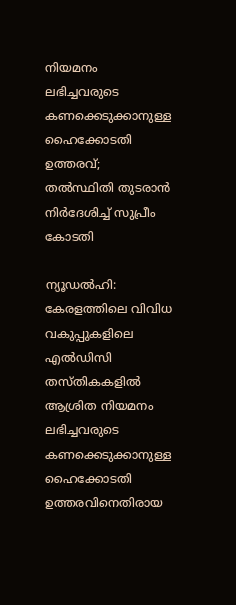നിയമനം ലഭിച്ചവരുടെ കണക്കെടുക്കാനുള്ള ഹൈക്കോടതി ഉത്തരവ്; തൽസ്ഥിതി തുടരാൻ നിർദേശിച്ച് സുപ്രീം കോടതി

ന്യൂഡൽഹി: കേരളത്തിലെ വിവിധ വകുപ്പുകളിലെ എൽഡിസി തസ്തികകളിൽ ആശ്രിത നിയമനം ലഭിച്ചവരുടെ കണക്കെടുക്കാനുള്ള ഹൈക്കോടതി ഉത്തരവിനെതിരായ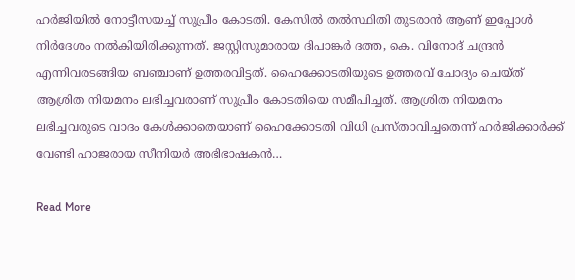ഹർജിയിൽ നോട്ടീസയച്ച് സുപ്രീം കോടതി. കേസിൽ തൽസ്ഥിതി തുടരാൻ ആണ് ഇപ്പോൾ നിർദേശം നൽകിയിരിക്കുന്നത്. ജസ്റ്റിസുമാരായ ദിപാങ്കർ ദത്ത, കെ. വിനോദ് ചന്ദ്രൻ എന്നിവരടങ്ങിയ ബഞ്ചാണ് ഉത്തരവിട്ടത്. ഹൈക്കോടതിയുടെ ഉത്തരവ് ചോദ്യം ചെയ്ത് ആശ്രിത നിയമനം ലഭിച്ചവരാണ് സുപ്രീം കോടതിയെ സമീപിച്ചത്. ആശ്രിത നിയമനം ലഭിച്ചവരുടെ വാദം കേൾക്കാതെയാണ് ഹൈക്കോടതി വിധി പ്രസ്താവിച്ചതെന്ന് ഹർജിക്കാർക്ക് വേണ്ടി ഹാജരായ സീനിയർ അഭിഭാഷകൻ…

Read More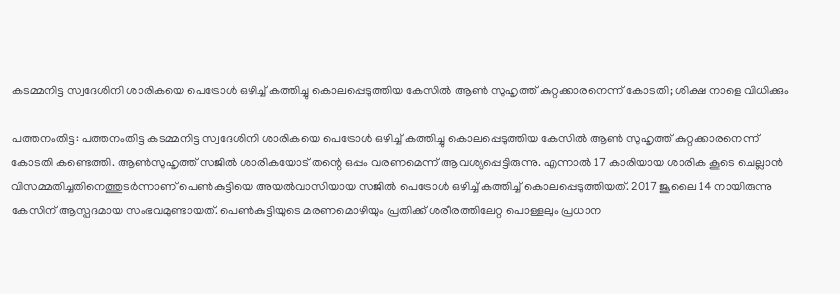കടമ്മനിട്ട സ്വദേശിനി ശാരികയെ പെട്രോൾ ഒഴിച്ച് കത്തിച്ചു കൊലപ്പെടുത്തിയ കേസിൽ ആൺ സുഹൃത്ത് കുറ്റക്കാരനെന്ന് കോടതി; ശിക്ഷ നാളെ വിധിക്കും

പത്തനംതിട്ട: പത്തനംതിട്ട കടമ്മനിട്ട സ്വദേശിനി ശാരികയെ പെട്രോൾ ഒഴിച്ച് കത്തിച്ചു കൊലപ്പെടുത്തിയ കേസിൽ ആൺ സുഹൃത്ത് കുറ്റക്കാരനെന്ന് കോടതി കണ്ടെത്തി. ആൺസുഹൃത്ത് സജിൽ ശാരികയോട് തന്റെ ഒപ്പം വരണമെന്ന് ആവശ്യപ്പെട്ടിരുന്നു. എന്നാൽ 17 കാരിയായ ശാരിക കൂടെ ചെല്ലാൻ വിസമ്മതിച്ചതിനെത്തുടർന്നാണ് പെൺകുട്ടിയെ അയൽവാസിയായ സജിൽ പെട്രോൾ ഒഴിച്ച് കത്തിച്ച് കൊലപ്പെടുത്തിയത്. 2017 ജൂലൈ 14 നായിരുന്നു കേസിന് ആസ്പദമായ സംഭവമുണ്ടായത്. പെൺകുട്ടിയുടെ മരണമൊഴിയും പ്രതിക്ക് ശരീരത്തിലേറ്റ പൊള്ളലും പ്രധാന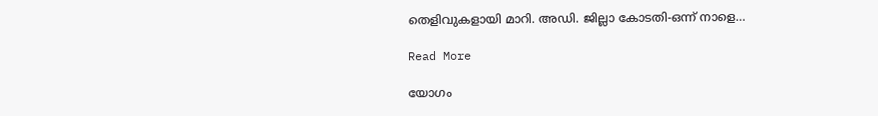തെളിവുകളായി മാറി. അഡി. ജില്ലാ കോടതി-ഒന്ന് നാളെ…

Read More

യോഗം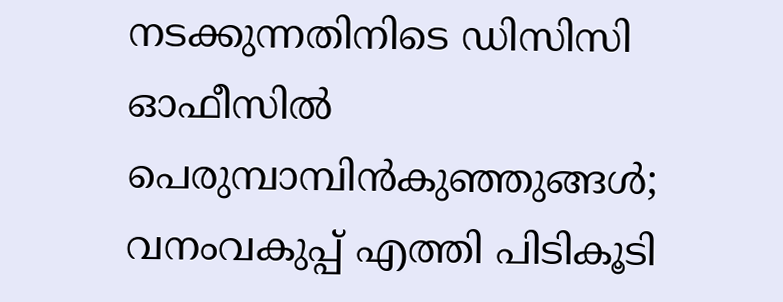നടക്കുന്നതിനിടെ ഡിസിസി ഓഫീസില്‍ പെരുമ്പാമ്പിന്‍കുഞ്ഞുങ്ങള്‍; വനംവകുപ്പ് എത്തി പിടികൂടി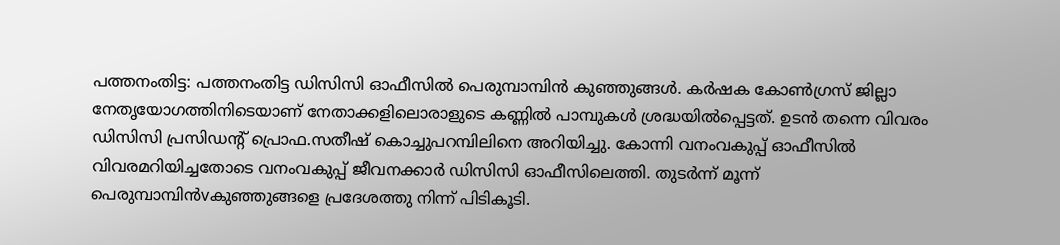പത്തനംതിട്ട: പത്തനംതിട്ട ഡിസിസി ഓഫീസില്‍ പെരുമ്പാമ്പിന്‍ കുഞ്ഞുങ്ങള്‍. കര്‍ഷക കോണ്‍ഗ്രസ് ജില്ലാ നേതൃയോഗത്തിനിടെയാണ് നേതാക്കളിലൊരാളുടെ കണ്ണില്‍ പാമ്പുകള്‍ ശ്രദ്ധയില്‍പ്പെട്ടത്. ഉടന്‍ തന്നെ വിവരം ഡിസിസി പ്രസിഡന്റ് പ്രൊഫ.സതീഷ് കൊച്ചുപറമ്പിലിനെ അറിയിച്ചു. കോന്നി വനംവകുപ്പ് ഓഫീസില്‍ വിവരമറിയിച്ചതോടെ വനംവകുപ്പ് ജീവനക്കാര്‍ ഡിസിസി ഓഫീസിലെത്തി. തുടര്‍ന്ന് മൂന്ന് പെരുമ്പാമ്പിന്‍vകുഞ്ഞുങ്ങളെ പ്രദേശത്തു നിന്ന് പിടികൂടി.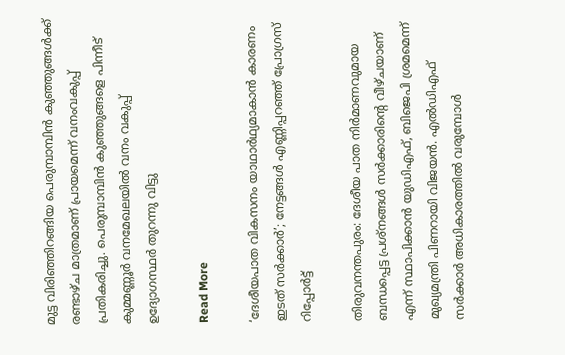മുട്ട വിരിഞ്ഞിറങ്ങിയ പെരുമ്പാമ്പിന്‍ കുഞ്ഞുങ്ങള്‍ക്ക് രണ്ടാഴ്ച മാത്രമാണ് പ്രായമെന്ന് വനംവകുപ്പ് പ്രതികരിച്ചു. പെരുമ്പാമ്പിന്‍ കുഞ്ഞുങ്ങളെ പിന്നീട് കുമ്മണ്ണൂര്‍ വനമേഖലയില്‍ വനം വകുപ്പ് ഉദ്യോഗസ്ഥർ തുറന്നു വിട്ടു

Read More

‘ദേശീയപാത വികസനം യാഥാര്‍ഥ്യമാകാന്‍ കാരണം ഇടത് സര്‍ക്കാര്‍’; നേട്ടങ്ങള്‍ എണ്ണിപ്പറഞ്ഞ് പ്രോഗ്രസ് റിപ്പോര്‍ട്ട്

തിരുവനന്തപുരം: ദേശീയ പാത നിര്‍മാണവുമായ ബന്ധപ്പെട്ട പ്രശ്‌നങ്ങള്‍ സര്‍ക്കാരിന്റെ വീഴ്ചയാണ് എന്ന് സ്ഥാപിക്കാന്‍ യുഡിഎഫ്, ബിജെപി ശ്രമമെന്ന് മുഖ്യമന്ത്രി പിണറായി വിജയന്‍. എല്‍ഡിഎഫ് സര്‍ക്കാര്‍ അധികാരത്തില്‍ വരുമ്പോള്‍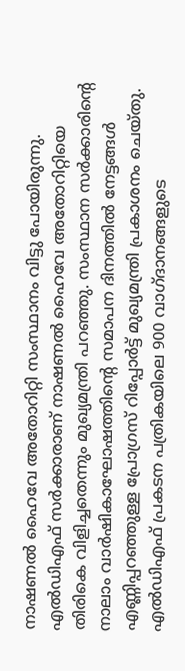നാഷണല്‍ ഹൈവേ അതോറിറ്റി സംസ്ഥാനം വിട്ടു പോയിരുന്നു. എല്‍ഡിഎഫ് സര്‍ക്കാരാണ് നാഷണല്‍ ഹൈവേ അതോറിറ്റിയെ തിരികെ വിളിച്ചതെന്നും മുഖ്യമന്ത്രി പറഞ്ഞു. സംസ്ഥാന സര്‍ക്കാരിന്റെ നാലാം വാര്‍ഷികാഘോഷത്തിന്റെ സമാപന ദിനത്തില്‍ നേട്ടങ്ങള്‍ എണ്ണിപ്പറഞ്ഞുള്ള പ്രോഗ്രസ് റിപ്പോര്‍ട്ട് മുഖ്യമന്ത്രി പ്രകാശനം ചെയ്തു. എല്‍ഡിഎഫ് പ്രകടന പത്രികയിലെ 900 വാഗ്ദാനങ്ങളുടെ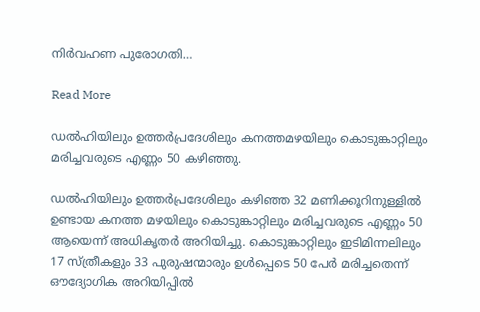നിര്‍വഹണ പുരോഗതി…

Read More

ഡൽഹിയിലും ഉത്തർപ്രദേശിലും കനത്തമഴയിലും കൊടുങ്കാറ്റിലും മരിച്ചവരുടെ എണ്ണം 50 കഴിഞ്ഞു.

ഡല്‍ഹിയിലും ഉത്തര്‍പ്രദേശിലും കഴിഞ്ഞ 32 മണിക്കൂറിനുള്ളില്‍ ഉണ്ടായ കനത്ത മഴയിലും കൊടുങ്കാറ്റിലും മരിച്ചവരുടെ എണ്ണം 50 ആയെന്ന് അധികൃതര്‍ അറിയിച്ചു. കൊടുങ്കാറ്റിലും ഇടിമിന്നലിലും 17 സ്ത്രീകളും 33 പുരുഷന്മാരും ഉള്‍പ്പെടെ 50 പേര്‍ മരിച്ചതെന്ന് ഔദ്യോഗിക അറിയിപ്പില്‍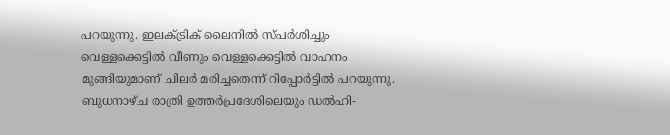പറയുന്നു. ഇലക്ട്രിക് ലൈനില്‍ സ്പര്‍ശിച്ചും വെള്ളക്കെട്ടില്‍ വീണും വെള്ളക്കെട്ടില്‍ വാഹനം മുങ്ങിയുമാണ് ചിലര്‍ മരിച്ചതെന്ന് റിപ്പോര്‍ട്ടില്‍ പറയുന്നു. ബുധനാഴ്ച രാത്രി ഉത്തര്‍പ്രദേശിലെയും ഡല്‍ഹി-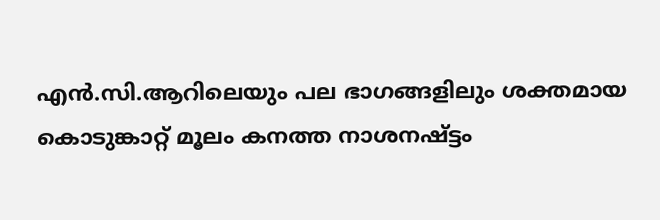എന്‍.സി.ആറിലെയും പല ഭാഗങ്ങളിലും ശക്തമായ കൊടുങ്കാറ്റ് മൂലം കനത്ത നാശനഷ്ട്ടം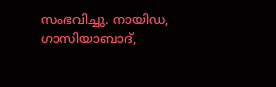സംഭവിച്ചു. നായിഡ, ഗാസിയാബാദ്,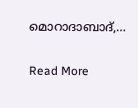മൊറാദാബാദ്,…

Read More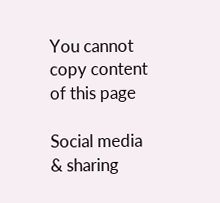You cannot copy content of this page

Social media & sharing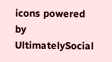icons powered by UltimatelySocial